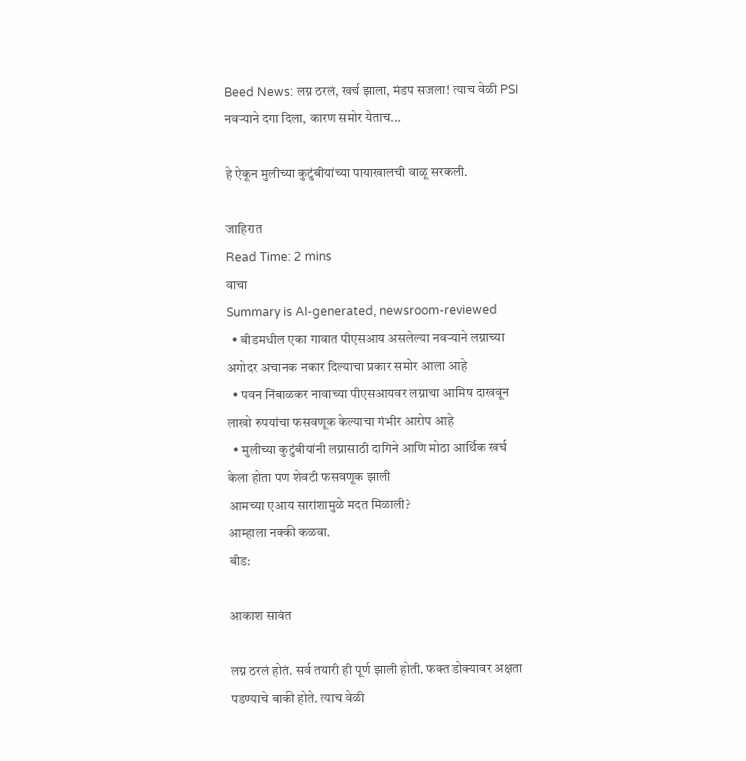Beed News: लग्न ठरलं, खर्च झाला, मंडप सजला! त्याच वेळी PSI नवऱ्याने दगा दिला, कारण समोर येताच...

हे ऐकून मुलीच्या कुटुंबीयांच्या पायाखालची वाळू सरकली.

जाहिरात
Read Time: 2 mins
वाचा
Summary is AI-generated, newsroom-reviewed
  • बीडमधील एका गावात पीएसआय असलेल्या नवऱ्याने लग्नाच्या अगोदर अचानक नकार दिल्याचा प्रकार समोर आला आहे
  • पवन निंबाळकर नावाच्या पीएसआयवर लग्नाचा आमिष दाखवून लाखो रुपयांचा फसवणूक केल्याचा गंभीर आरोप आहे
  • मुलीच्या कुटुंबीयांनी लग्नासाठी दागिने आणि मोठा आर्थिक खर्च केला होता पण शेवटी फसवणूक झाली
आमच्या एआय सारांशामुळे मदत मिळाली?
आम्हाला नक्की कळवा.
बीड:

आकाश सावंत

लग्न ठरलं होतं. सर्व तयारी ही पूर्ण झाली होती. फक्त डोक्यावर अक्षता पडण्याचे बाकी होते. त्याच वेळी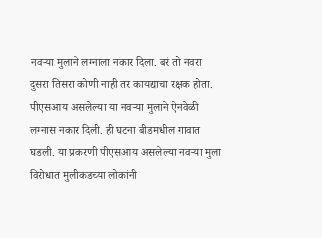नवऱ्या मुलाने लग्नाला नकार दिला. बरं तो नवरा दुसरा तिसरा कोणी नाही तर कायद्याचा रक्षक होता. पीएसआय असलेल्या या नवऱ्या मुलाने ऐनवेळी लग्नास नकार दिली. ही घटना बीडमधील गावात घडली. या प्रकरणी पीएसआय असलेल्या नवऱ्या मुला विरोधात मुलीकडच्या लोकांनी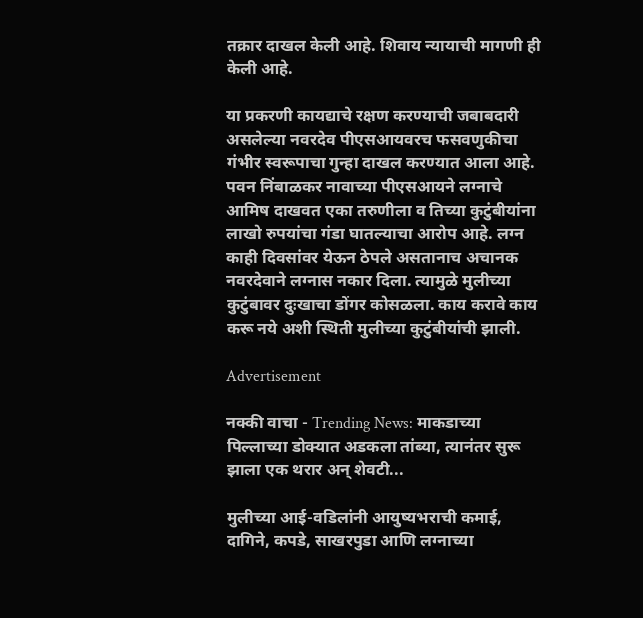तक्रार दाखल केली आहे. शिवाय न्यायाची मागणी ही केली आहे.

या प्रकरणी कायद्याचे रक्षण करण्याची जबाबदारी असलेल्या नवरदेव पीएसआयवरच फसवणुकीचा गंभीर स्वरूपाचा गुन्हा दाखल करण्यात आला आहे. पवन निंबाळकर नावाच्या पीएसआयने लग्नाचे आमिष दाखवत एका तरुणीला व तिच्या कुटुंबीयांना लाखो रुपयांचा गंडा घातल्याचा आरोप आहे. लग्न काही दिवसांवर येऊन ठेपले असतानाच अचानक नवरदेवाने लग्नास नकार दिला. त्यामुळे मुलीच्या कुटुंबावर दुःखाचा डोंगर कोसळला. काय करावे काय करू नये अशी स्थिती मुलीच्या कुटुंबीयांची झाली.

Advertisement

नक्की वाचा - Trending News: माकडाच्या पिल्लाच्या डोक्यात अडकला तांब्या, त्यानंतर सुरू झाला एक थरार अन् शेवटी...

मुलीच्या आई-वडिलांनी आयुष्यभराची कमाई, दागिने, कपडे, साखरपुडा आणि लग्नाच्या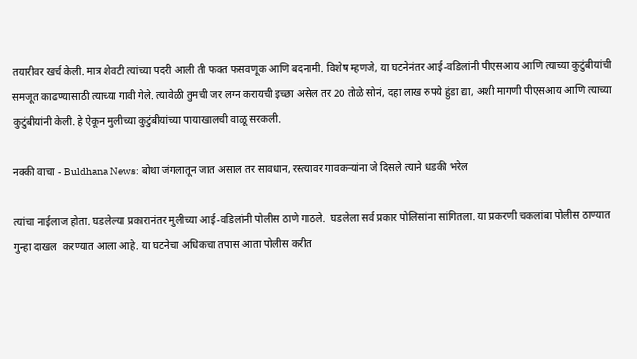तयारीवर खर्च केली. मात्र शेवटी त्यांच्या पदरी आली ती फक्त फसवणूक आणि बदनामी. विशेष म्हणजे, या घटनेनंतर आई-वडिलांनी पीएसआय आणि त्याच्या कुटुंबीयांची समजूत काढण्यासाठी त्याच्या गावी गेले. त्यावेळी तुमची जर लग्न करायची इच्छा असेल तर 20 तोळे सोनं, दहा लाख रुपये हुंडा द्या, अशी मागणी पीएसआय आणि त्याच्या कुटुंबीयांनी केली. हे ऐकून मुलीच्या कुटुंबीयांच्या पायाखालची वाळू सरकली.

नक्की वाचा - Buldhana News: बोथा जंगलातून जात असाल तर सावधान, रस्त्यावर गावकऱ्यांना जे दिसले त्याने धडकी भरेल

त्यांचा नाईलाज होता. घडलेल्या प्रकारानंतर मुलीच्या आई-वडिलांनी पोलीस ठाणे गाठले.  घडलेला सर्व प्रकार पोलिसांना सांगितला. या प्रकरणी चकलांबा पोलीस ठाण्यात गुन्हा दाखल  करण्यात आला आहे. या घटनेचा अधिकचा तपास आता पोलीस करीत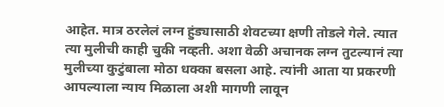आहेत. मात्र ठरलेलं लग्न हुंड्यासाठी शेवटच्या क्षणी तोडले गेले. त्यात त्या मुलीची काही चुकी नव्हती. अशा वेळी अचानक लग्न तुटल्यानं त्या मुलीच्या कुटुंबाला मोठा धक्का बसला आहे. त्यांनी आता या प्रकरणी आपल्याला न्याय मिळाला अशी मागणी लावून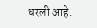धरली आहे.